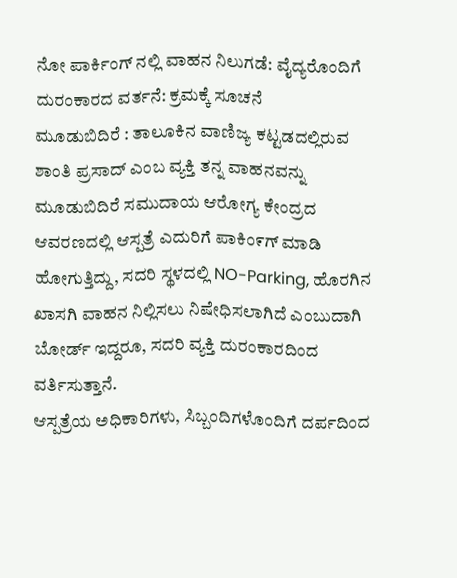ನೋ ಪಾರ್ಕಿಂಗ್ ನಲ್ಲಿ ವಾಹನ ನಿಲುಗಡೆ: ವೈದ್ಯರೊಂದಿಗೆ ದುರಂಕಾರದ ವರ್ತನೆ: ಕ್ರಮಕ್ಕೆ ಸೂಚನೆ
ಮೂಡುಬಿದಿರೆ : ತಾಲೂಕಿನ ವಾಣಿಜ್ಯ ಕಟ್ಟಡದಲ್ಲಿರುವ ಶಾಂತಿ ಪ್ರಸಾದ್ ಎಂಬ ವ್ಯಕ್ತಿ ತನ್ನ ವಾಹನವನ್ನು ಮೂಡುಬಿದಿರೆ ಸಮುದಾಯ ಆರೋಗ್ಯ ಕೇಂದ್ರದ ಆವರಣದಲ್ಲಿ ಆಸ್ಪತ್ರೆ ಎದುರಿಗೆ ಪಾಕಿಂ೯ಗ್ ಮಾಡಿ ಹೋಗುತ್ತಿದ್ದು, ಸದರಿ ಸ್ಥಳದಲ್ಲಿ NO-Parking, ಹೊರಗಿನ ಖಾಸಗಿ ವಾಹನ ನಿಲ್ಲಿಸಲು ನಿಷೇಧಿಸಲಾಗಿದೆ ಎಂಬುದಾಗಿ ಬೋರ್ಡ್ ಇದ್ದರೂ, ಸದರಿ ವ್ಯಕ್ತಿ ದುರಂಕಾರದಿಂದ ವರ್ತಿಸುತ್ತಾನೆ.
ಆಸ್ಪತ್ರೆಯ ಅಧಿಕಾರಿಗಳು, ಸಿಬ್ಬಂದಿಗಳೊಂದಿಗೆ ದರ್ಪದಿಂದ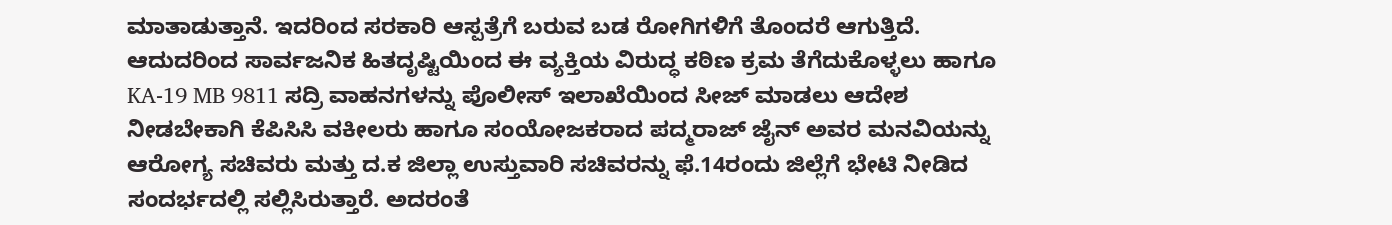ಮಾತಾಡುತ್ತಾನೆ. ಇದರಿಂದ ಸರಕಾರಿ ಆಸ್ಪತ್ರೆಗೆ ಬರುವ ಬಡ ರೋಗಿಗಳಿಗೆ ತೊಂದರೆ ಆಗುತ್ತಿದೆ. ಆದುದರಿಂದ ಸಾರ್ವಜನಿಕ ಹಿತದೃಷ್ಟಿಯಿಂದ ಈ ವ್ಯಕ್ತಿಯ ವಿರುದ್ಧ ಕಠಿಣ ಕ್ರಮ ತೆಗೆದುಕೊಳ್ಳಲು ಹಾಗೂ KA-19 MB 9811 ಸದ್ರಿ ವಾಹನಗಳನ್ನು ಪೊಲೀಸ್ ಇಲಾಖೆಯಿಂದ ಸೀಜ್ ಮಾಡಲು ಆದೇಶ ನೀಡಬೇಕಾಗಿ ಕೆಪಿಸಿಸಿ ವಕೀಲರು ಹಾಗೂ ಸಂಯೋಜಕರಾದ ಪದ್ಮರಾಜ್ ಜೈನ್ ಅವರ ಮನವಿಯನ್ನು ಆರೋಗ್ಯ ಸಚಿವರು ಮತ್ತು ದ.ಕ ಜಿಲ್ಲಾ ಉಸ್ತುವಾರಿ ಸಚಿವರನ್ನು ಫೆ.14ರಂದು ಜಿಲ್ಲೆಗೆ ಭೇಟಿ ನೀಡಿದ ಸಂದರ್ಭದಲ್ಲಿ ಸಲ್ಲಿಸಿರುತ್ತಾರೆ. ಅದರಂತೆ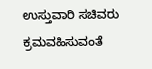ಉಸ್ತುವಾರಿ ಸಚಿವರು ಕ್ರಮವಹಿಸುವಂತೆ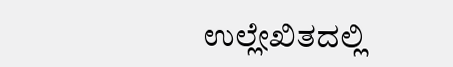ಉಲ್ಲೇಖಿತದಲ್ಲಿ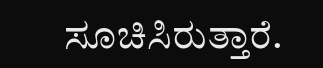ಸೂಚಿಸಿರುತ್ತಾರೆ.